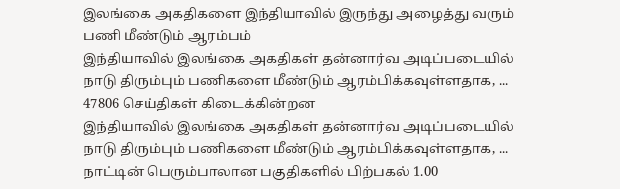இலங்கை அகதிகளை இந்தியாவில் இருந்து அழைத்து வரும் பணி மீண்டும் ஆரம்பம்
இந்தியாவில் இலங்கை அகதிகள் தன்னார்வ அடிப்படையில் நாடு திரும்பும் பணிகளை மீண்டும் ஆரம்பிக்கவுள்ளதாக, ...
47806 செய்திகள் கிடைக்கின்றன
இந்தியாவில் இலங்கை அகதிகள் தன்னார்வ அடிப்படையில் நாடு திரும்பும் பணிகளை மீண்டும் ஆரம்பிக்கவுள்ளதாக, ...
நாட்டின் பெரும்பாலான பகுதிகளில் பிற்பகல் 1.00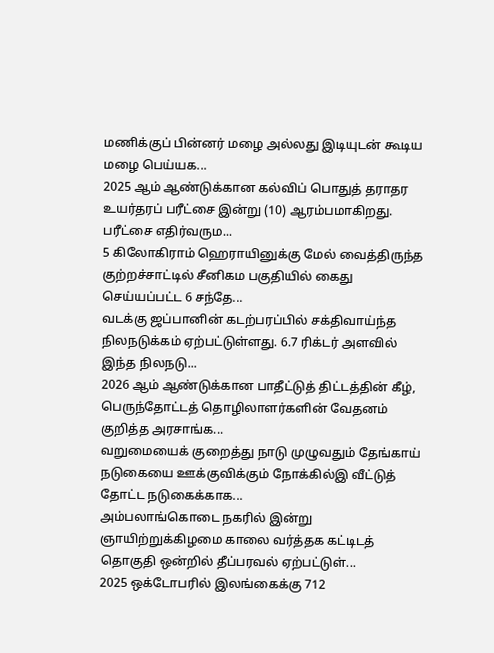மணிக்குப் பின்னர் மழை அல்லது இடியுடன் கூடிய மழை பெய்யக...
2025 ஆம் ஆண்டுக்கான கல்விப் பொதுத் தராதர உயர்தரப் பரீட்சை இன்று (10) ஆரம்பமாகிறது. பரீட்சை எதிர்வரும...
5 கிலோகிராம் ஹெராயினுக்கு மேல் வைத்திருந்த குற்றச்சாட்டில் சீனிகம பகுதியில் கைது செய்யப்பட்ட 6 சந்தே...
வடக்கு ஜப்பானின் கடற்பரப்பில் சக்திவாய்ந்த நிலநடுக்கம் ஏற்பட்டுள்ளது. 6.7 ரிக்டர் அளவில் இந்த நிலநடு...
2026 ஆம் ஆண்டுக்கான பாதீட்டுத் திட்டத்தின் கீழ், பெருந்தோட்டத் தொழிலாளர்களின் வேதனம் குறித்த அரசாங்க...
வறுமையைக் குறைத்து நாடு முழுவதும் தேங்காய் நடுகையை ஊக்குவிக்கும் நோக்கில்இ வீட்டுத் தோட்ட நடுகைக்காக...
அம்பலாங்கொடை நகரில் இன்று ஞாயிற்றுக்கிழமை காலை வர்த்தக கட்டிடத் தொகுதி ஒன்றில் தீப்பரவல் ஏற்பட்டுள்...
2025 ஒக்டோபரில் இலங்கைக்கு 712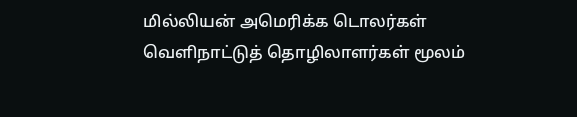மில்லியன் அமெரிக்க டொலர்கள் வெளிநாட்டுத் தொழிலாளர்கள் மூலம்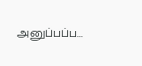அனுப்பப்ப...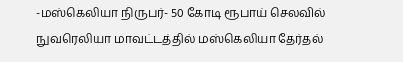-மஸ்கெலியா நிருபர்- 50 கோடி ரூபாய் செலவில் நுவரெலியா மாவட்டத்தில் மஸ்கெலியா தேர்தல்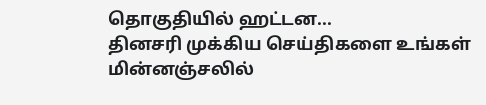தொகுதியில் ஹட்டன...
தினசரி முக்கிய செய்திகளை உங்கள் மின்னஞ்சலில்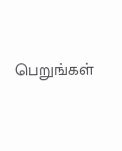பெறுங்கள்